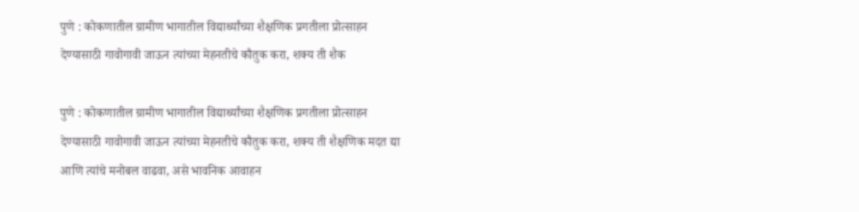पुणे : कोकणातील ग्रामीण भागातील विद्यार्थ्यांच्या शैक्षणिक प्रगतीला प्रोत्साहन देण्यासाठी गावोगावी जाऊन त्यांच्या मेहनतीचे कौतुक करा, शक्य ती शैक

पुणे : कोकणातील ग्रामीण भागातील विद्यार्थ्यांच्या शैक्षणिक प्रगतीला प्रोत्साहन देण्यासाठी गावोगावी जाऊन त्यांच्या मेहनतीचे कौतुक करा, शक्य ती शैक्षणिक मदत द्या आणि त्यांचे मनोबल वाढवा, असे भावनिक आवाहन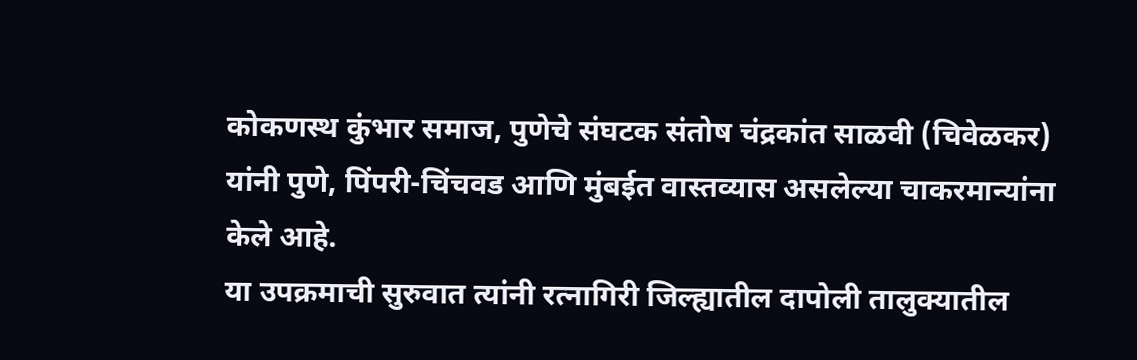कोकणस्थ कुंभार समाज, पुणेचे संघटक संतोष चंद्रकांत साळवी (चिवेळकर) यांनी पुणे, पिंपरी-चिंचवड आणि मुंबईत वास्तव्यास असलेल्या चाकरमान्यांना केले आहे.
या उपक्रमाची सुरुवात त्यांनी रत्नागिरी जिल्ह्यातील दापोली तालुक्यातील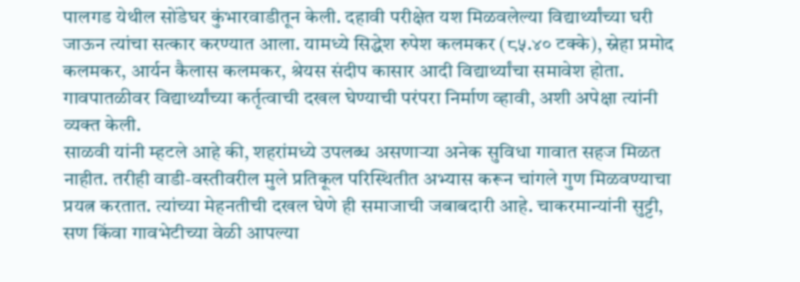पालगड येथील सोंडेघर कुंभारवाडीतून केली. दहावी परीक्षेत यश मिळवलेल्या विद्यार्थ्यांच्या घरी जाऊन त्यांचा सत्कार करण्यात आला. यामध्ये सिद्धेश रुपेश कलमकर (८५.४० टक्के), स्नेहा प्रमोद कलमकर, आर्यन कैलास कलमकर, श्रेयस संदीप कासार आदी विद्यार्थ्यांचा समावेश होता. गावपातळीवर विद्यार्थ्यांच्या कर्तृत्वाची दखल घेण्याची परंपरा निर्माण व्हावी, अशी अपेक्षा त्यांनी व्यक्त केली.
साळवी यांनी म्हटले आहे की, शहरांमध्ये उपलब्ध असणाऱ्या अनेक सुविधा गावात सहज मिळत नाहीत. तरीही वाडी-वस्तीवरील मुले प्रतिकूल परिस्थितीत अभ्यास करून चांगले गुण मिळवण्याचा प्रयत्न करतात. त्यांच्या मेहनतीची दखल घेणे ही समाजाची जबाबदारी आहे. चाकरमान्यांनी सुट्टी, सण किंवा गावभेटीच्या वेळी आपल्या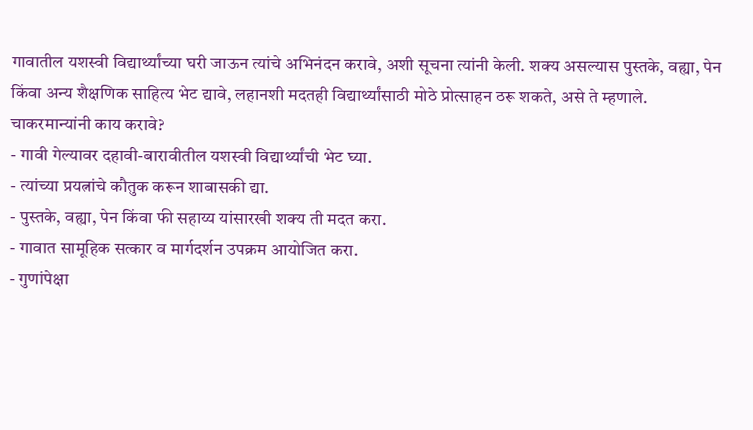गावातील यशस्वी विद्यार्थ्यांच्या घरी जाऊन त्यांचे अभिनंदन करावे, अशी सूचना त्यांनी केली. शक्य असल्यास पुस्तके, वह्या, पेन किंवा अन्य शैक्षणिक साहित्य भेट द्यावे, लहानशी मदतही विद्यार्थ्यांसाठी मोठे प्रोत्साहन ठरू शकते, असे ते म्हणाले.
चाकरमान्यांनी काय करावे?
- गावी गेल्यावर दहावी-बारावीतील यशस्वी विद्यार्थ्यांची भेट घ्या.
- त्यांच्या प्रयत्नांचे कौतुक करून शाबासकी द्या.
- पुस्तके, वह्या, पेन किंवा फी सहाय्य यांसारखी शक्य ती मदत करा.
- गावात सामूहिक सत्कार व मार्गदर्शन उपक्रम आयोजित करा.
- गुणांपेक्षा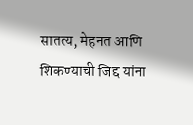सातत्य, मेहनत आणि शिकण्याची जिद्द यांना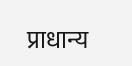प्राधान्य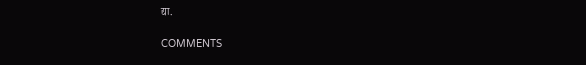द्या.

COMMENTS